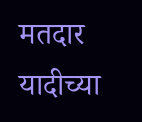मतदार यादीच्या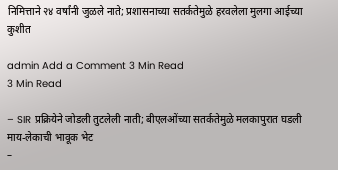निमित्ताने २४ वर्षांनी जुळले नाते; प्रशासनाच्या सतर्कतेमुळे हरवलेला मुलगा आईच्या कुशीत

admin Add a Comment 3 Min Read
3 Min Read

– SIR प्रक्रियेने जोडली तुटलेली नाती; बीएलओंच्या सतर्कतेमुळे मलकापुरात घडली माय-लेकाची भावूक भेट
–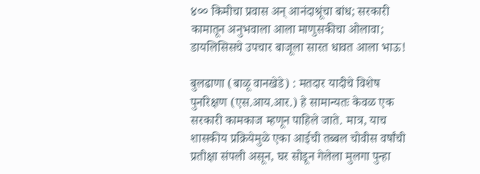४०० किमीचा प्रवास अन् आनंदाश्रूंचा बांध; सरकारी कामातून अनुभवाला आला माणुसकीचा ओलावा; डायलिसिसचे उपचार बाजूला सारत धावत आला भाऊ!

बुलढाणा (बाळू वानखेडे) : मतदार यादीचे विशेष पुनरिक्षण (एस.आय.आर.) हे सामान्यतः केवळ एक सरकारी कामकाज म्हणून पाहिले जाते. मात्र, याच शासकीय प्रक्रियेमुळे एका आईची तब्बल चोवीस वर्षांची प्रतीक्षा संपली असून, घर सोडून गेलेला मुलगा पुन्हा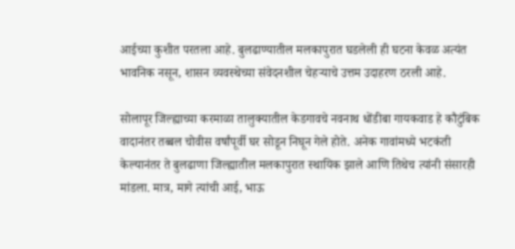आईच्या कुशीत परतला आहे. बुलढाण्यातील मलकापुरात घडलेली ही घटना केवळ अत्यंत भावनिक नसून, शासन व्यवस्थेच्या संवेदनशील चेहऱ्याचे उत्तम उदाहरण ठरली आहे.

सोलापूर जिल्ह्याच्या करमाळा तालुक्यातील केडगावचे नवनाथ धोंडीबा गायकवाड हे कौटुंबिक वादानंतर तब्बल चोवीस वर्षांपूर्वी घर सोडून निघून गेले होते. अनेक गावांमध्ये भटकंती केल्यानंतर ते बुलढाणा जिल्ह्यातील मलकापुरात स्थायिक झाले आणि तिथेच त्यांनी संसारही मांडला. मात्र, मागे त्यांची आई, भाऊ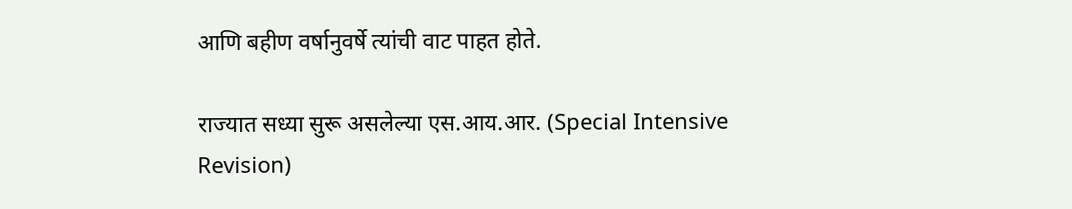आणि बहीण वर्षानुवर्षे त्यांची वाट पाहत होते.

राज्यात सध्या सुरू असलेल्या एस.आय.आर. (Special Intensive Revision)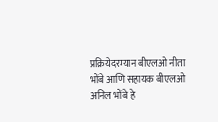प्रक्रियेदरम्यान बीएलओ नीता भोंबे आणि सहायक बीएलओ अनिल भोंबे हे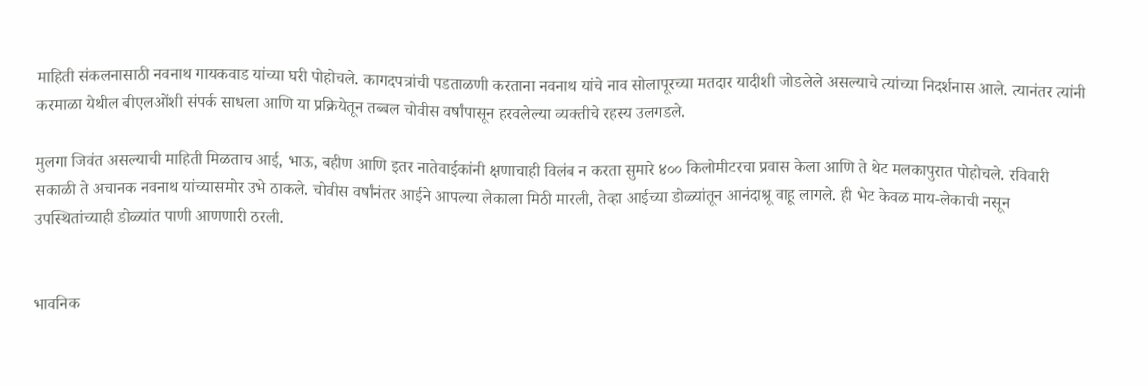माहिती संकलनासाठी नवनाथ गायकवाड यांच्या घरी पोहोचले. कागदपत्रांची पडताळणी करताना नवनाथ यांचे नाव सोलापूरच्या मतदार यादीशी जोडलेले असल्याचे त्यांच्या निदर्शनास आले. त्यानंतर त्यांनी करमाळा येथील बीएलओंशी संपर्क साधला आणि या प्रक्रियेतून तब्बल चोवीस वर्षांपासून हरवलेल्या व्यक्तीचे रहस्य उलगडले.

मुलगा जिवंत असल्याची माहिती मिळताच आई, भाऊ, बहीण आणि इतर नातेवाईकांनी क्षणाचाही विलंब न करता सुमारे ४०० किलोमीटरचा प्रवास केला आणि ते थेट मलकापुरात पोहोचले. रविवारी सकाळी ते अचानक नवनाथ यांच्यासमोर उभे ठाकले. चोवीस वर्षांनंतर आईने आपल्या लेकाला मिठी मारली, तेव्हा आईच्या डोळ्यांतून आनंदाश्रू वाहू लागले. ही भेट केवळ माय-लेकाची नसून उपस्थितांच्याही डोळ्यांत पाणी आणणारी ठरली.


भावनिक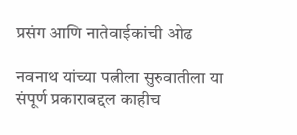प्रसंग आणि नातेवाईकांची ओढ

नवनाथ यांच्या पत्नीला सुरुवातीला या संपूर्ण प्रकाराबद्दल काहीच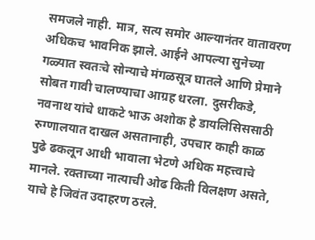समजले नाही. मात्र, सत्य समोर आल्यानंतर वातावरण अधिकच भावनिक झाले. आईने आपल्या सुनेच्या गळ्यात स्वतःचे सोन्याचे मंगळसूत्र घातले आणि प्रेमाने सोबत गावी चालण्याचा आग्रह धरला. दुसरीकडे, नवनाथ यांचे धाकटे भाऊ अशोक हे डायलिसिससाठी रुग्णालयात दाखल असतानाही, उपचार काही काळ पुढे ढकलून आधी भावाला भेटणे अधिक महत्त्वाचे मानले. रक्ताच्या नात्याची ओढ किती विलक्षण असते, याचे हे जिवंत उदाहरण ठरले.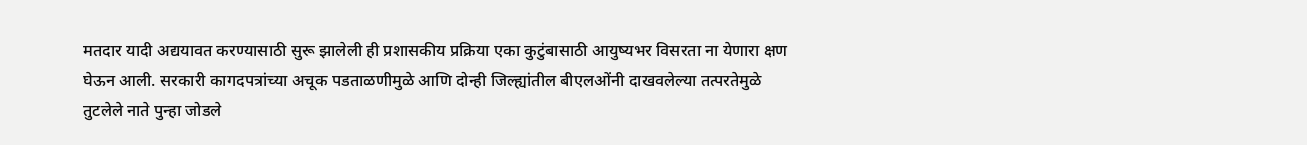मतदार यादी अद्ययावत करण्यासाठी सुरू झालेली ही प्रशासकीय प्रक्रिया एका कुटुंबासाठी आयुष्यभर विसरता ना येणारा क्षण घेऊन आली. सरकारी कागदपत्रांच्या अचूक पडताळणीमुळे आणि दोन्ही जिल्ह्यांतील बीएलओंनी दाखवलेल्या तत्परतेमुळे तुटलेले नाते पुन्हा जोडले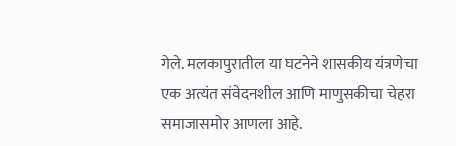गेले. मलकापुरातील या घटनेने शासकीय यंत्रणेचा एक अत्यंत संवेदनशील आणि माणुसकीचा चेहरा समाजासमोर आणला आहे.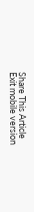Share This Article
Exit mobile version